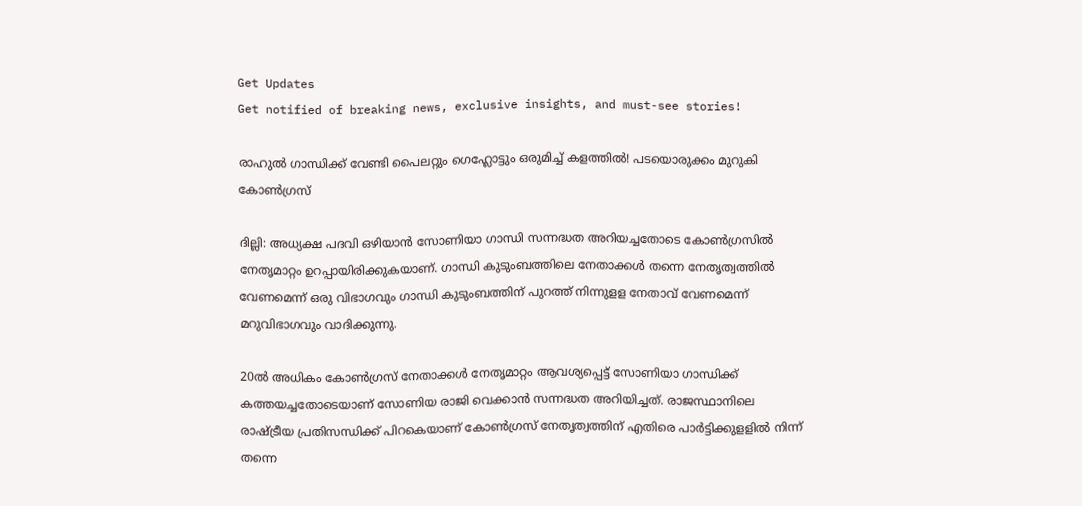Get Updates
Get notified of breaking news, exclusive insights, and must-see stories!

രാഹുൽ ഗാന്ധിക്ക് വേണ്ടി പൈലറ്റും ഗെഹ്ലോട്ടും ഒരുമിച്ച് കളത്തിൽ! പടയൊരുക്കം മുറുകി കോൺഗ്രസ്

ദില്ലി: അധ്യക്ഷ പദവി ഒഴിയാന്‍ സോണിയാ ഗാന്ധി സന്നദ്ധത അറിയച്ചതോടെ കോണ്‍ഗ്രസില്‍ നേതൃമാറ്റം ഉറപ്പായിരിക്കുകയാണ്. ഗാന്ധി കുടുംബത്തിലെ നേതാക്കള്‍ തന്നെ നേതൃത്വത്തില്‍ വേണമെന്ന് ഒരു വിഭാഗവും ഗാന്ധി കുടുംബത്തിന് പുറത്ത് നിന്നുളള നേതാവ് വേണമെന്ന് മറുവിഭാഗവും വാദിക്കുന്നു.

20ല്‍ അധികം കോണ്‍ഗ്രസ് നേതാക്കള്‍ നേതൃമാറ്റം ആവശ്യപ്പെട്ട് സോണിയാ ഗാന്ധിക്ക് കത്തയച്ചതോടെയാണ് സോണിയ രാജി വെക്കാന്‍ സന്നദ്ധത അറിയിച്ചത്. രാജസ്ഥാനിലെ രാഷ്ട്രീയ പ്രതിസന്ധിക്ക് പിറകെയാണ് കോണ്‍ഗ്രസ് നേതൃത്വത്തിന് എതിരെ പാര്‍ട്ടിക്കുളളില്‍ നിന്ന് തന്നെ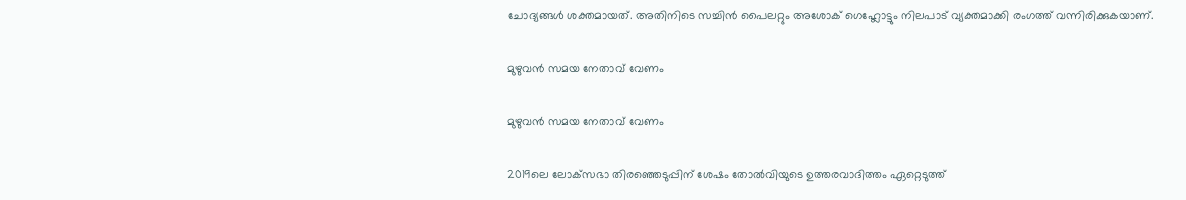ചോദ്യങ്ങള്‍ ശക്തമായത്. അതിനിടെ സച്ചിന്‍ പൈലറ്റും അശോക് ഗെഹ്ലോട്ടും നിലപാട് വ്യക്തമാക്കി രംഗത്ത് വന്നിരിക്കുകയാണ്.

മുഴുവൻ സമയ നേതാവ് വേണം

മുഴുവൻ സമയ നേതാവ് വേണം

2019ലെ ലോക്‌സഭാ തിരഞ്ഞെടുപ്പിന് ശേഷം തോല്‍വിയുടെ ഉത്തരവാദിത്തം ഏറ്റെടുത്ത്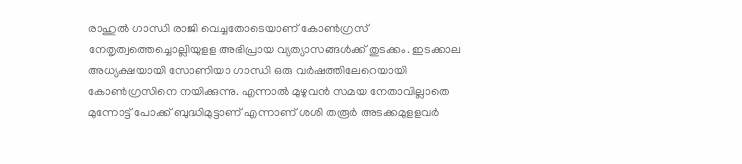രാഹുല്‍ ഗാന്ധി രാജി വെച്ചതോടെയാണ് കോണ്‍ഗ്രസ് നേതൃത്വത്തെച്ചൊല്ലിയുളള അഭിപ്രായ വ്യത്യാസങ്ങള്‍ക്ക് തുടക്കം. ഇടക്കാല അധ്യക്ഷയായി സോണിയാ ഗാന്ധി ഒരു വര്‍ഷത്തിലേറെയായി കോണ്‍ഗ്രസിനെ നയിക്കുന്നു. എന്നാല്‍ മുഴുവന്‍ സമയ നേതാവില്ലാതെ മുന്നോട്ട് പോക്ക് ബുദ്ധിമുട്ടാണ് എന്നാണ് ശശി തരൂര്‍ അടക്കമുളളവര്‍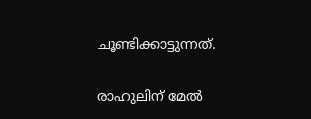ചൂണ്ടിക്കാട്ടുന്നത്.

രാഹുലിന് മേൽ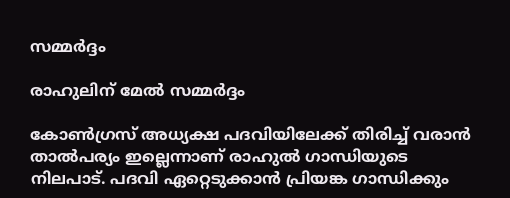സമ്മർദ്ദം

രാഹുലിന് മേൽ സമ്മർദ്ദം

കോണ്‍ഗ്രസ് അധ്യക്ഷ പദവിയിലേക്ക് തിരിച്ച് വരാന്‍ താല്‍പര്യം ഇല്ലെന്നാണ് രാഹുല്‍ ഗാന്ധിയുടെ നിലപാട്. പദവി ഏറ്റെടുക്കാന്‍ പ്രിയങ്ക ഗാന്ധിക്കും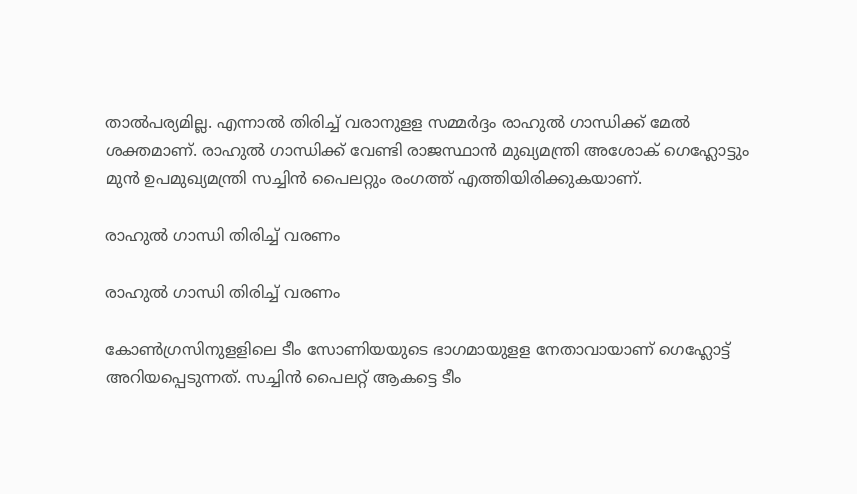താല്‍പര്യമില്ല. എന്നാല്‍ തിരിച്ച് വരാനുളള സമ്മര്‍ദ്ദം രാഹുല്‍ ഗാന്ധിക്ക് മേല്‍ ശക്തമാണ്. രാഹുല്‍ ഗാന്ധിക്ക് വേണ്ടി രാജസ്ഥാന്‍ മുഖ്യമന്ത്രി അശോക് ഗെഹ്ലോട്ടും മുന്‍ ഉപമുഖ്യമന്ത്രി സച്ചിന്‍ പൈലറ്റും രംഗത്ത് എത്തിയിരിക്കുകയാണ്.

രാഹുല്‍ ഗാന്ധി തിരിച്ച് വരണം

രാഹുല്‍ ഗാന്ധി തിരിച്ച് വരണം

കോണ്‍ഗ്രസിനുളളിലെ ടീം സോണിയയുടെ ഭാഗമായുളള നേതാവായാണ് ഗെഹ്ലോട്ട് അറിയപ്പെടുന്നത്. സച്ചിന്‍ പൈലറ്റ് ആകട്ടെ ടീം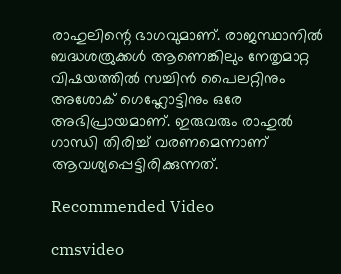രാഹുലിന്റെ ഭാഗവുമാണ്. രാജസ്ഥാനില്‍ ബദ്ധശത്രുക്കള്‍ ആണെങ്കിലും നേതൃമാറ്റ വിഷയത്തില്‍ സച്ചിന്‍ പൈലറ്റിനും അശോക് ഗെഹ്ലോട്ടിനും ഒരേ അഭിപ്രായമാണ്. ഇരുവരും രാഹുല്‍ ഗാന്ധി തിരിച്ച് വരണമെന്നാണ് ആവശ്യപ്പെട്ടിരിക്കുന്നത്.

Recommended Video

cmsvideo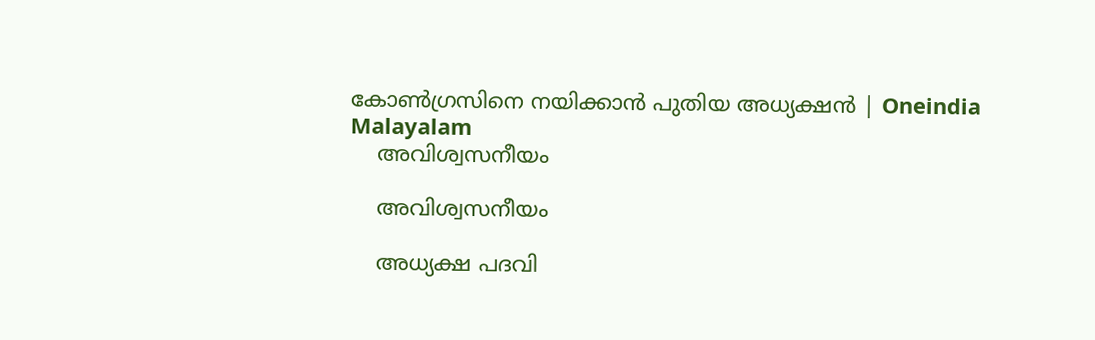കോണ്‍ഗ്രസിനെ നയിക്കാന്‍ പുതിയ അധ്യക്ഷന്‍ | Oneindia Malayalam
    അവിശ്വസനീയം

    അവിശ്വസനീയം

    അധ്യക്ഷ പദവി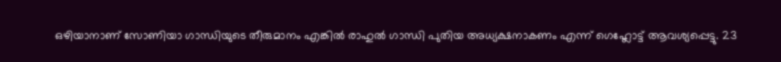ഒഴിയാനാണ് സോണിയാ ഗാന്ധിയുടെ തീരുമാനം എങ്കില്‍ രാഹുല്‍ ഗാന്ധി പുതിയ അധ്യക്ഷനാകണം എന്ന് ഗെഹ്ലോട്ട് ആവശ്യപ്പെട്ടു. 23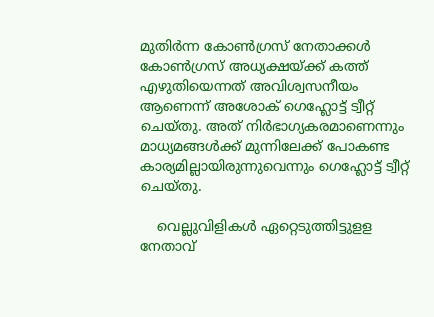മുതിര്‍ന്ന കോണ്‍ഗ്രസ് നേതാക്കള്‍ കോണ്‍ഗ്രസ് അധ്യക്ഷയ്ക്ക് കത്ത് എഴുതിയെന്നത് അവിശ്വസനീയം ആണെന്ന് അശോക് ഗെഹ്ലോട്ട് ട്വീറ്റ് ചെയ്തു. അത് നിര്‍ഭാഗ്യകരമാണെന്നും മാധ്യമങ്ങള്‍ക്ക് മുന്നിലേക്ക് പോകണ്ട കാര്യമില്ലായിരുന്നുവെന്നും ഗെഹ്ലോട്ട് ട്വീറ്റ് ചെയ്തു.

    വെല്ലുവിളികള്‍ ഏറ്റെടുത്തിട്ടുളള നേതാവ്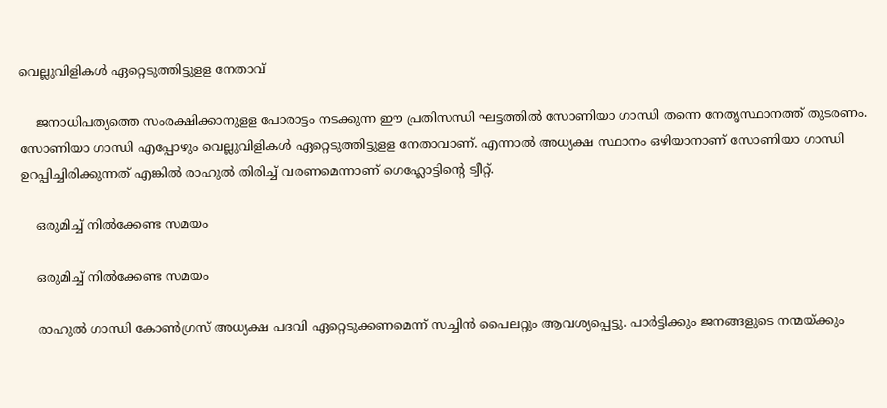വെല്ലുവിളികള്‍ ഏറ്റെടുത്തിട്ടുളള നേതാവ്

    ജനാധിപത്യത്തെ സംരക്ഷിക്കാനുളള പോരാട്ടം നടക്കുന്ന ഈ പ്രതിസന്ധി ഘട്ടത്തില്‍ സോണിയാ ഗാന്ധി തന്നെ നേതൃസ്ഥാനത്ത് തുടരണം. സോണിയാ ഗാന്ധി എപ്പോഴും വെല്ലുവിളികള്‍ ഏറ്റെടുത്തിട്ടുളള നേതാവാണ്. എന്നാല്‍ അധ്യക്ഷ സ്ഥാനം ഒഴിയാനാണ് സോണിയാ ഗാന്ധി ഉറപ്പിച്ചിരിക്കുന്നത് എങ്കില്‍ രാഹുല്‍ തിരിച്ച് വരണമെന്നാണ് ഗെഹ്ലോട്ടിന്റെ ട്വീറ്റ്.

    ഒരുമിച്ച് നിൽക്കേണ്ട സമയം

    ഒരുമിച്ച് നിൽക്കേണ്ട സമയം

    രാഹുല്‍ ഗാന്ധി കോണ്‍ഗ്രസ് അധ്യക്ഷ പദവി ഏറ്റെടുക്കണമെന്ന് സച്ചിന്‍ പൈലറ്റും ആവശ്യപ്പെട്ടു. പാര്‍ട്ടിക്കും ജനങ്ങളുടെ നന്മയ്ക്കും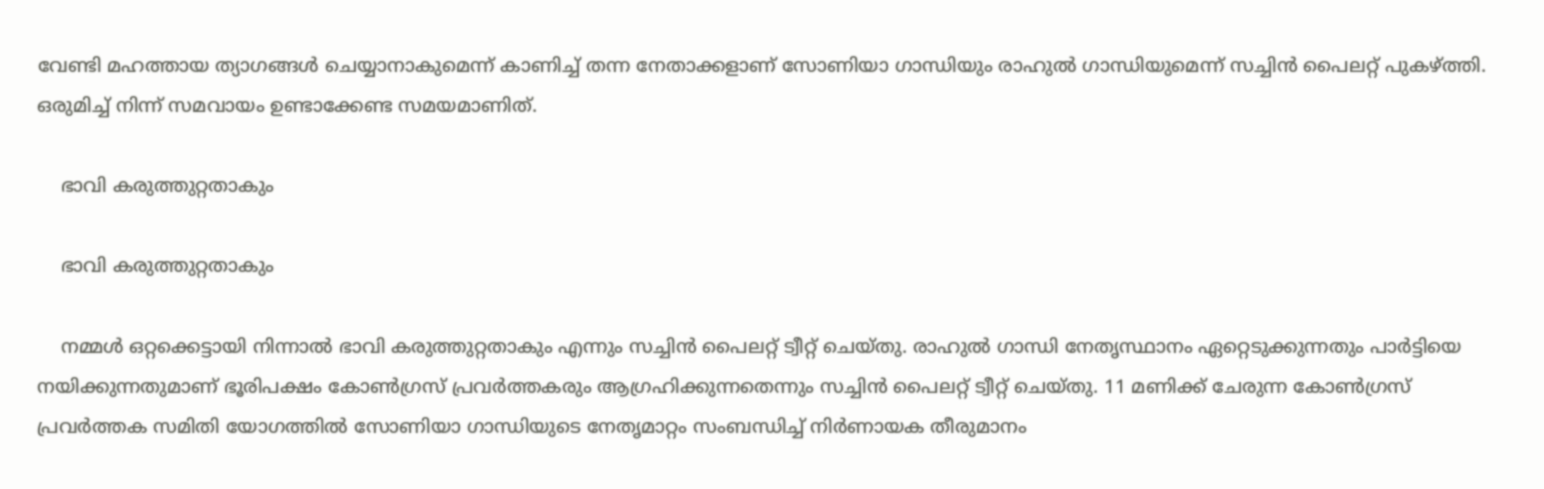വേണ്ടി മഹത്തായ ത്യാഗങ്ങള്‍ ചെയ്യാനാകുമെന്ന് കാണിച്ച് തന്ന നേതാക്കളാണ് സോണിയാ ഗാന്ധിയും രാഹുല്‍ ഗാന്ധിയുമെന്ന് സച്ചിന്‍ പൈലറ്റ് പുകഴ്ത്തി. ഒരുമിച്ച് നിന്ന് സമവായം ഉണ്ടാക്കേണ്ട സമയമാണിത്.

    ഭാവി കരുത്തുറ്റതാകും

    ഭാവി കരുത്തുറ്റതാകും

    നമ്മള്‍ ഒറ്റക്കെട്ടായി നിന്നാല്‍ ഭാവി കരുത്തുറ്റതാകും എന്നും സച്ചിന്‍ പൈലറ്റ് ട്വീറ്റ് ചെയ്തു. രാഹുല്‍ ഗാന്ധി നേതൃസ്ഥാനം ഏറ്റെടുക്കുന്നതും പാര്‍ട്ടിയെ നയിക്കുന്നതുമാണ് ഭൂരിപക്ഷം കോണ്‍ഗ്രസ് പ്രവര്‍ത്തകരും ആഗ്രഹിക്കുന്നതെന്നും സച്ചിന്‍ പൈലറ്റ് ട്വീറ്റ് ചെയ്തു. 11 മണിക്ക് ചേരുന്ന കോണ്‍ഗ്രസ് പ്രവര്‍ത്തക സമിതി യോഗത്തില്‍ സോണിയാ ഗാന്ധിയുടെ നേതൃമാറ്റം സംബന്ധിച്ച് നിര്‍ണായക തീരുമാനം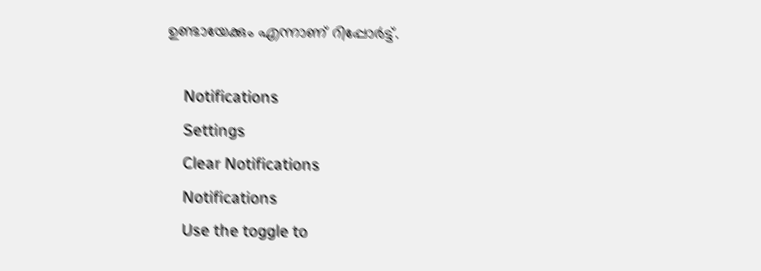ഉണ്ടായേക്കും എന്നാണ് റിപ്പോര്‍ട്ട്.

    Notifications
    Settings
    Clear Notifications
    Notifications
    Use the toggle to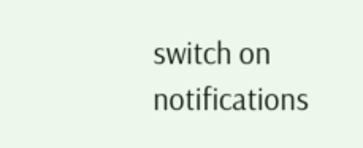switch on notifications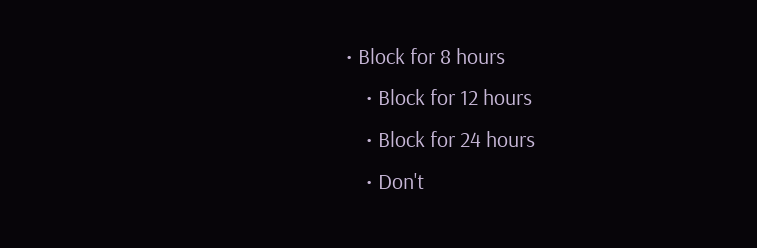• Block for 8 hours
    • Block for 12 hours
    • Block for 24 hours
    • Don't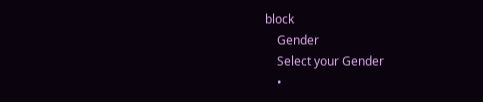block
    Gender
    Select your Gender
    •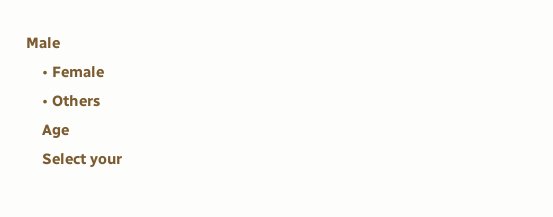Male
    • Female
    • Others
    Age
    Select your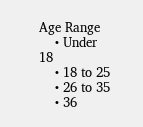Age Range
    • Under 18
    • 18 to 25
    • 26 to 35
    • 36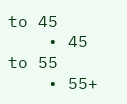to 45
    • 45 to 55
    • 55+